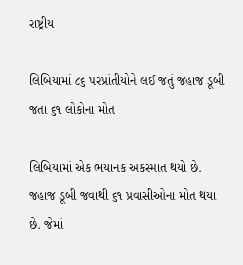રાષ્ટ્રીય

લિબિયામાં ૮૬ પરપ્રાંતીયોને લઈ જતું જહાજ ડૂબી જતા ૬૧ લોકોના મોત

લિબિયામાં એક ભયાનક અકસ્માત થયો છે. જહાજ ડૂબી જવાથી ૬૧ પ્રવાસીઓના મોત થયા છે. જેમાં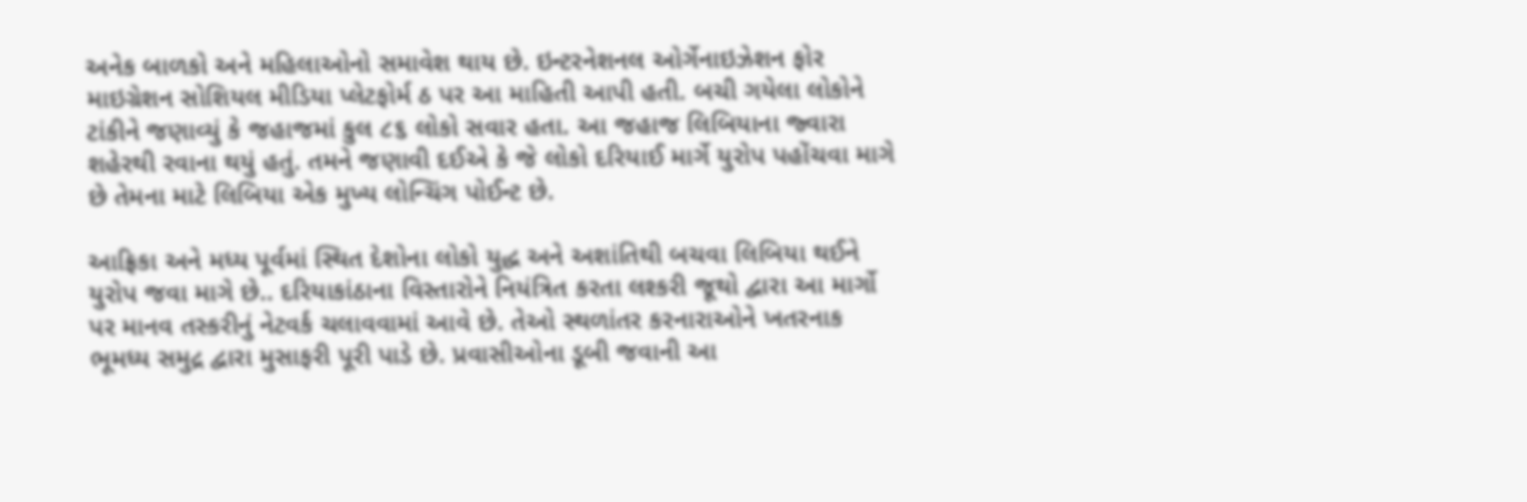અનેક બાળકો અને મહિલાઓનો સમાવેશ થાય છે. ઇન્ટરનેશનલ ઓર્ગેનાઇઝેશન ફોર માઇગ્રેશન સોશિયલ મીડિયા પ્લેટફોર્મ ઠ પર આ માહિતી આપી હતી. બચી ગયેલા લોકોને ટાંકીને જણાવ્યું કે જહાજમાં કુલ ૮૬ લોકો સવાર હતા. આ જહાજ લિબિયાના જ્વારા શહેરથી રવાના થયું હતું. તમને જણાવી દઈએ કે જે લોકો દરિયાઈ માર્ગે યુરોપ પહોંચવા માગે છે તેમના માટે લિબિયા એક મુખ્ય લોન્ચિંગ પોઈન્ટ છે.

આફ્રિકા અને મધ્ય પૂર્વમાં સ્થિત દેશોના લોકો યુદ્ધ અને અશાંતિથી બચવા લિબિયા થઈને યુરોપ જવા માગે છે.. દરિયાકાંઠાના વિસ્તારોને નિયંત્રિત કરતા લશ્કરી જૂથો દ્વારા આ માર્ગો પર માનવ તસ્કરીનું નેટવર્ક ચલાવવામાં આવે છે. તેઓ સ્થળાંતર કરનારાઓને ખતરનાક ભૂમધ્ય સમુદ્ર દ્વારા મુસાફરી પૂરી પાડે છે. પ્રવાસીઓના ડૂબી જવાની આ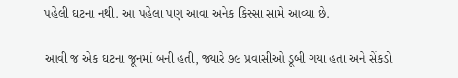પહેલી ઘટના નથી. આ પહેલા પણ આવા અનેક કિસ્સા સામે આવ્યા છે.

આવી જ એક ઘટના જૂનમાં બની હતી, જ્યારે ૭૯ પ્રવાસીઓ ડૂબી ગયા હતા અને સેંકડો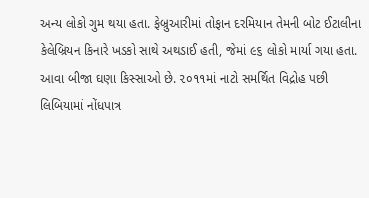અન્ય લોકો ગુમ થયા હતા. ફેબ્રુઆરીમાં તોફાન દરમિયાન તેમની બોટ ઈટાલીના કેલેબ્રિયન કિનારે ખડકો સાથે અથડાઈ હતી, જેમાં ૯૬ લોકો માર્યા ગયા હતા. આવા બીજા ઘણા કિસ્સાઓ છે. ૨૦૧૧માં નાટો સમર્થિત વિદ્રોહ પછી લિબિયામાં નોંધપાત્ર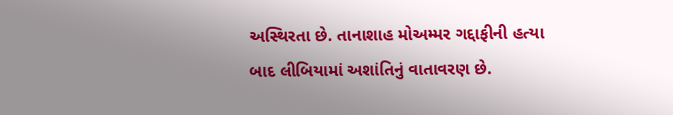અસ્થિરતા છે. તાનાશાહ મોઅમ્મર ગદ્દાફીની હત્યા બાદ લીબિયામાં અશાંતિનું વાતાવરણ છે.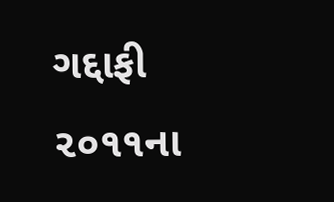ગદ્દાફી ૨૦૧૧ના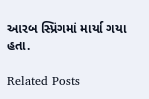આરબ સ્પ્રિંગમાં માર્યા ગયા હતા.

Related Posts